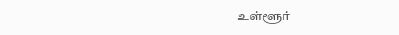உள்ளூர்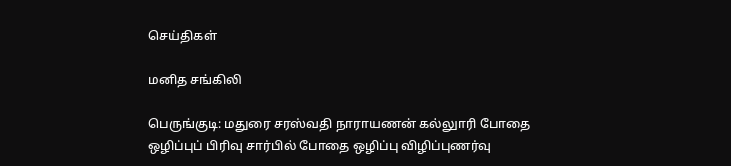செய்திகள்

மனித சங்கிலி

பெருங்குடி: மதுரை சரஸ்வதி நாராயணன் கல்லுாரி போதை ஒழிப்புப் பிரிவு சார்பில் போதை ஒழிப்பு விழிப்புணர்வு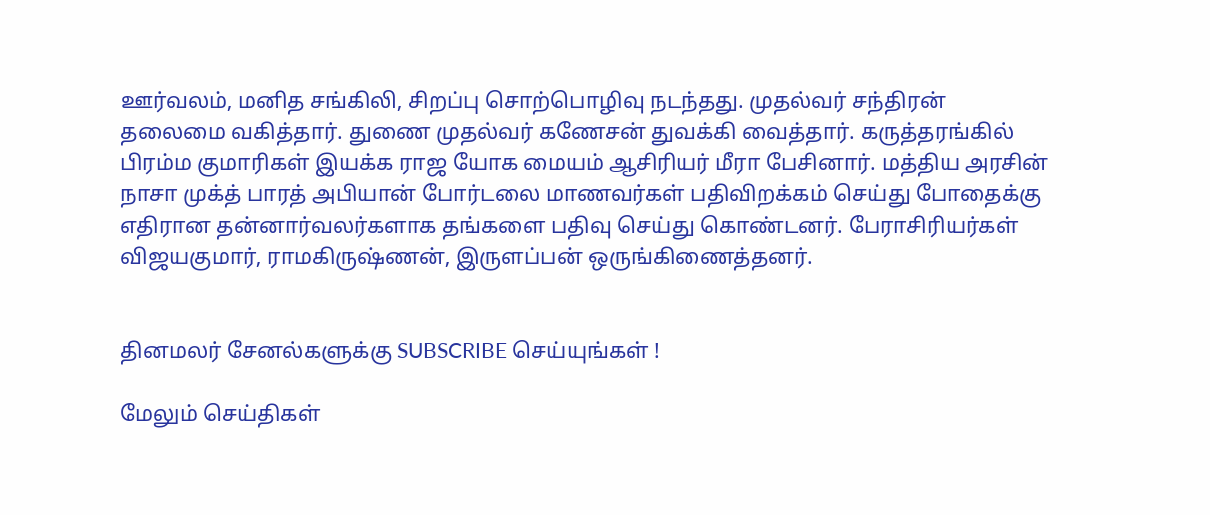ஊர்வலம், மனித சங்கிலி, சிறப்பு சொற்பொழிவு நடந்தது. முதல்வர் சந்திரன் தலைமை வகித்தார். துணை முதல்வர் கணேசன் துவக்கி வைத்தார். கருத்தரங்கில் பிரம்ம குமாரிகள் இயக்க ராஜ யோக மையம் ஆசிரியர் மீரா பேசினார். மத்திய அரசின் நாசா முக்த் பாரத் அபியான் போர்டலை மாணவர்கள் பதிவிறக்கம் செய்து போதைக்கு எதிரான தன்னார்வலர்களாக தங்களை பதிவு செய்து கொண்டனர். பேராசிரியர்கள் விஜயகுமார், ராமகிருஷ்ணன், இருளப்பன் ஒருங்கிணைத்தனர்.


தினமலர் சேனல்களுக்கு SUBSCRIBE செய்யுங்கள் !

மேலும் செய்திகள்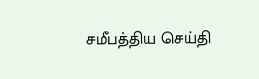சமீபத்திய செய்தி